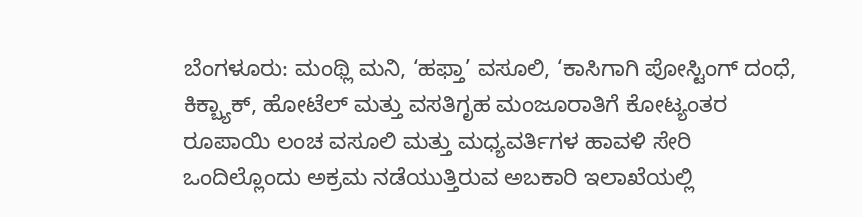ಬೆಂಗಳೂರು: ಮಂಥ್ಲಿ ಮನಿ, ‘ಹಫ್ತಾ’ ವಸೂಲಿ, ‘ಕಾಸಿಗಾಗಿ ಪೋಸ್ಟಿಂಗ್ ದಂಧೆ, ಕಿಕ್ಬ್ಯಾಕ್, ಹೋಟೆಲ್ ಮತ್ತು ವಸತಿಗೃಹ ಮಂಜೂರಾತಿಗೆ ಕೋಟ್ಯಂತರ ರೂಪಾಯಿ ಲಂಚ ವಸೂಲಿ ಮತ್ತು ಮಧ್ಯವರ್ತಿಗಳ ಹಾವಳಿ ಸೇರಿ ಒಂದಿಲ್ಲೊಂದು ಅಕ್ರಮ ನಡೆಯುತ್ತಿರುವ ಅಬಕಾರಿ ಇಲಾಖೆಯಲ್ಲಿ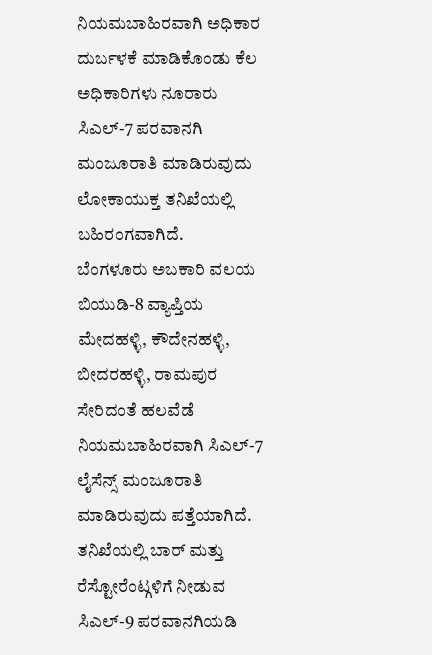ನಿಯಮಬಾಹಿರವಾಗಿ ಅಧಿಕಾರ ದುರ್ಬಳಕೆ ಮಾಡಿಕೊಂಡು ಕೆಲ ಅಧಿಕಾರಿಗಳು ನೂರಾರು ಸಿಎಲ್-7 ಪರವಾನಗಿ ಮಂಜೂರಾತಿ ಮಾಡಿರುವುದು ಲೋಕಾಯುಕ್ತ ತನಿಖೆಯಲ್ಲಿ ಬಹಿರಂಗವಾಗಿದೆ.
ಬೆಂಗಳೂರು ಅಬಕಾರಿ ವಲಯ ಬಿಯುಡಿ-8 ವ್ಯಾಪ್ತಿಯ ಮೇದಹಳ್ಳಿ, ಕೌದೇನಹಳ್ಳಿ, ಬೀದರಹಳ್ಳಿ, ರಾಮಪುರ ಸೇರಿದಂತೆ ಹಲವೆಡೆ ನಿಯಮಬಾಹಿರವಾಗಿ ಸಿಎಲ್-7 ಲೈಸೆನ್ಸ್ ಮಂಜೂರಾತಿ ಮಾಡಿರುವುದು ಪತ್ತೆಯಾಗಿದೆ.
ತನಿಖೆಯಲ್ಲಿ ಬಾರ್ ಮತ್ತು ರೆಸ್ಟೋರೆಂಟ್ಗಳಿಗೆ ನೀಡುವ ಸಿಎಲ್-9 ಪರವಾನಗಿಯಡಿ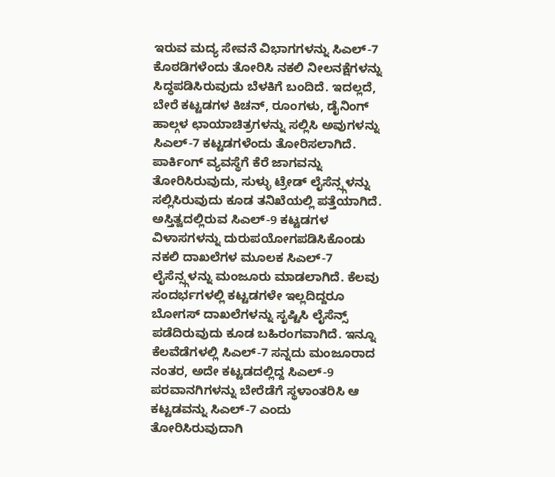ಇರುವ ಮದ್ಯ ಸೇವನೆ ವಿಭಾಗಗಳನ್ನು ಸಿಎಲ್-7 ಕೊಠಡಿಗಳೆಂದು ತೋರಿಸಿ ನಕಲಿ ನೀಲನಕ್ಷೆಗಳನ್ನು ಸಿದ್ಧಪಡಿಸಿರುವುದು ಬೆಳಕಿಗೆ ಬಂದಿದೆ. ಇದಲ್ಲದೆ, ಬೇರೆ ಕಟ್ಟಡಗಳ ಕಿಚನ್, ರೂಂಗಳು, ಡೈನಿಂಗ್ ಹಾಲ್ಗಳ ಛಾಯಾಚಿತ್ರಗಳನ್ನು ಸಲ್ಲಿಸಿ ಅವುಗಳನ್ನು ಸಿಎಲ್-7 ಕಟ್ಟಡಗಳೆಂದು ತೋರಿಸಲಾಗಿದೆ. ಪಾರ್ಕಿಂಗ್ ವ್ಯವಸ್ಥೆಗೆ ಕೆರೆ ಜಾಗವನ್ನು ತೋರಿಸಿರುವುದು, ಸುಳ್ಳು ಟ್ರೇಡ್ ಲೈಸೆನ್ಸ್ಗಳನ್ನು ಸಲ್ಲಿಸಿರುವುದು ಕೂಡ ತನಿಖೆಯಲ್ಲಿ ಪತ್ತೆಯಾಗಿದೆ.
ಅಸ್ತಿತ್ವದಲ್ಲಿರುವ ಸಿಎಲ್-9 ಕಟ್ಟಡಗಳ ವಿಳಾಸಗಳನ್ನು ದುರುಪಯೋಗಪಡಿಸಿಕೊಂಡು ನಕಲಿ ದಾಖಲೆಗಳ ಮೂಲಕ ಸಿಎಲ್-7 ಲೈಸೆನ್ಸ್ಗಳನ್ನು ಮಂಜೂರು ಮಾಡಲಾಗಿದೆ. ಕೆಲವು ಸಂದರ್ಭಗಳಲ್ಲಿ ಕಟ್ಟಡಗಳೇ ಇಲ್ಲದಿದ್ದರೂ ಬೋಗಸ್ ದಾಖಲೆಗಳನ್ನು ಸೃಷ್ಟಿಸಿ ಲೈಸೆನ್ಸ್ ಪಡೆದಿರುವುದು ಕೂಡ ಬಹಿರಂಗವಾಗಿದೆ. ಇನ್ನೂ ಕೆಲವೆಡೆಗಳಲ್ಲಿ ಸಿಎಲ್-7 ಸನ್ನದು ಮಂಜೂರಾದ ನಂತರ, ಅದೇ ಕಟ್ಟಡದಲ್ಲಿದ್ದ ಸಿಎಲ್-9 ಪರವಾನಗಿಗಳನ್ನು ಬೇರೆಡೆಗೆ ಸ್ಥಳಾಂತರಿಸಿ ಆ ಕಟ್ಟಡವನ್ನು ಸಿಎಲ್-7 ಎಂದು ತೋರಿಸಿರುವುದಾಗಿ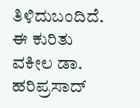ತಿಳಿದುಬಂದಿದೆ.
ಈ ಕುರಿತು ವಕೀಲ ಡಾ. ಹರಿಪ್ರಸಾದ್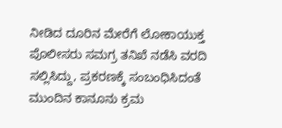ನೀಡಿದ ದೂರಿನ ಮೇರೆಗೆ ಲೋಕಾಯುಕ್ತ ಪೊಲೀಸರು ಸಮಗ್ರ ತನಿಖೆ ನಡೆಸಿ ವರದಿ ಸಲ್ಲಿಸಿದ್ದು, ಪ್ರಕರಣಕ್ಕೆ ಸಂಬಂಧಿಸಿದಂತೆ ಮುಂದಿನ ಕಾನೂನು ಕ್ರಮ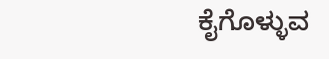ಕೈಗೊಳ್ಳುವ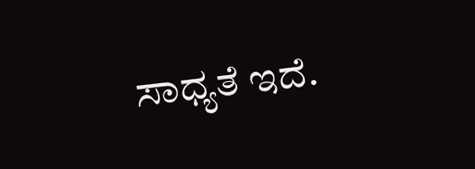ಸಾಧ್ಯತೆ ಇದೆ.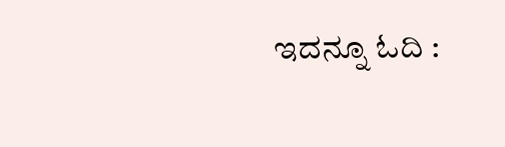ಇದನ್ನೂ ಓದಿ :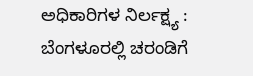ಅಧಿಕಾರಿಗಳ ನಿರ್ಲಕ್ಷ್ಯ : ಬೆಂಗಳೂರಲ್ಲಿ ಚರಂಡಿಗೆ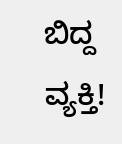ಬಿದ್ದ ವ್ಯಕ್ತಿ!